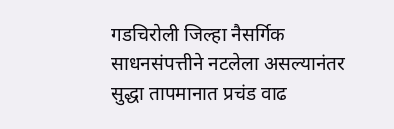गडचिरोली जिल्हा नैसर्गिक साधनसंपत्तीने नटलेला असल्यानंतर सुद्धा तापमानात प्रचंड वाढ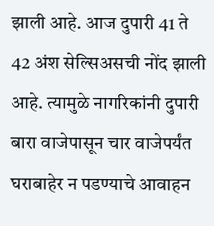झाली आहे. आज दुपारी 41 ते 42 अंश सेल्सिअसची नोंद झाली आहे. त्यामुळे नागरिकांनी दुपारी बारा वाजेपासून चार वाजेपर्यंत घराबाहेर न पडण्याचे आवाहन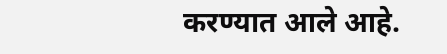करण्यात आले आहे.